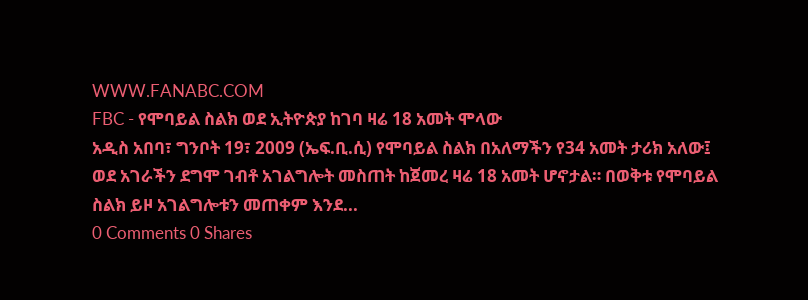WWW.FANABC.COM
FBC - የሞባይል ስልክ ወደ ኢትዮጵያ ከገባ ዛሬ 18 አመት ሞላው
አዲስ አበባ፣ ግንቦት 19፣ 2009 (ኤፍ.ቢ.ሲ) የሞባይል ስልክ በአለማችን የ34 አመት ታሪክ አለው፤ ወደ አገራችን ደግሞ ገብቶ አገልግሎት መስጠት ከጀመረ ዛሬ 18 አመት ሆኖታል። በወቅቱ የሞባይል ስልክ ይዞ አገልግሎቱን መጠቀም እንደ...
0 Comments 0 Shares